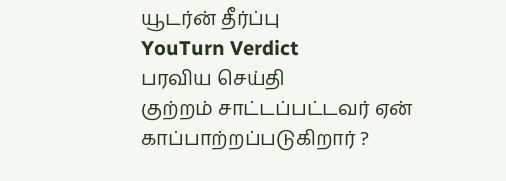யூடர்ன் தீர்ப்பு
YouTurn Verdict
பரவிய செய்தி
குற்றம் சாட்டப்பட்டவர் ஏன் காப்பாற்றப்படுகிறார் ?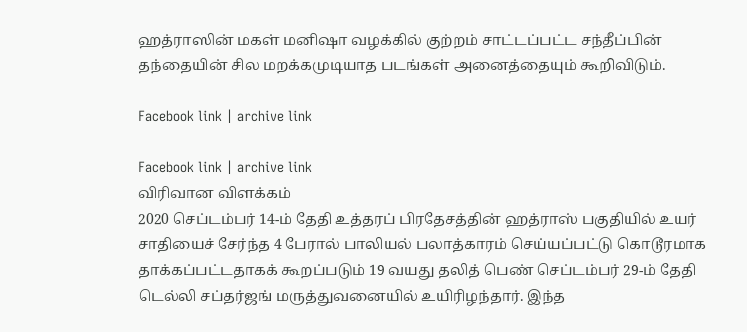ஹத்ராஸின் மகள் மனிஷா வழக்கில் குற்றம் சாட்டப்பட்ட சந்தீப்பின் தந்தையின் சில மறக்கமுடியாத படங்கள் அனைத்தையும் கூறிவிடும்.

Facebook link | archive link

Facebook link | archive link
விரிவான விளக்கம்
2020 செப்டம்பர் 14-ம் தேதி உத்தரப் பிரதேசத்தின் ஹத்ராஸ் பகுதியில் உயர் சாதியைச் சேர்ந்த 4 பேரால் பாலியல் பலாத்காரம் செய்யப்பட்டு கொடூரமாக தாக்கப்பட்டதாகக் கூறப்படும் 19 வயது தலித் பெண் செப்டம்பர் 29-ம் தேதி டெல்லி சப்தர்ஜங் மருத்துவனையில் உயிரிழந்தார். இந்த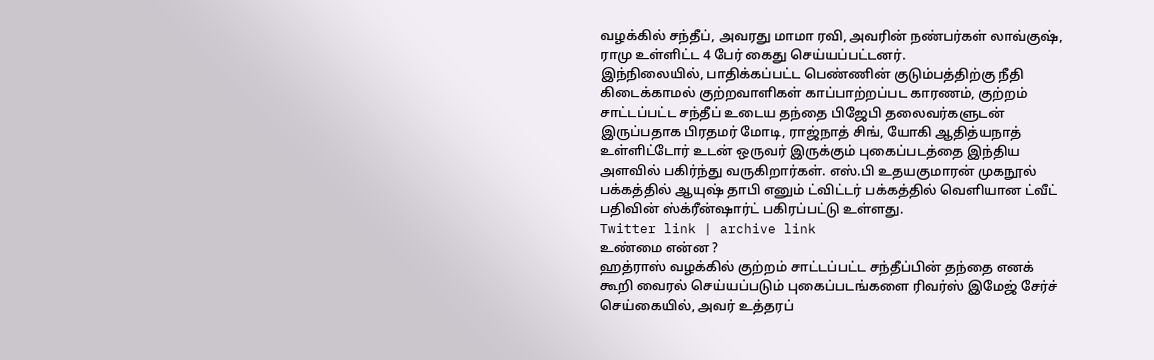வழக்கில் சந்தீப், அவரது மாமா ரவி, அவரின் நண்பர்கள் லாவ்குஷ், ராமு உள்ளிட்ட 4 பேர் கைது செய்யப்பட்டனர்.
இந்நிலையில், பாதிக்கப்பட்ட பெண்ணின் குடும்பத்திற்கு நீதி கிடைக்காமல் குற்றவாளிகள் காப்பாற்றப்பட காரணம், குற்றம் சாட்டப்பட்ட சந்தீப் உடைய தந்தை பிஜேபி தலைவர்களுடன் இருப்பதாக பிரதமர் மோடி, ராஜ்நாத் சிங், யோகி ஆதித்யநாத் உள்ளிட்டோர் உடன் ஒருவர் இருக்கும் புகைப்படத்தை இந்திய அளவில் பகிர்ந்து வருகிறார்கள். எஸ்.பி உதயகுமாரன் முகநூல் பக்கத்தில் ஆயுஷ் தாபி எனும் ட்விட்டர் பக்கத்தில் வெளியான ட்வீட் பதிவின் ஸ்க்ரீன்ஷார்ட் பகிரப்பட்டு உள்ளது.
Twitter link | archive link
உண்மை என்ன ?
ஹத்ராஸ் வழக்கில் குற்றம் சாட்டப்பட்ட சந்தீப்பின் தந்தை எனக் கூறி வைரல் செய்யப்படும் புகைப்படங்களை ரிவர்ஸ் இமேஜ் சேர்ச் செய்கையில், அவர் உத்தரப்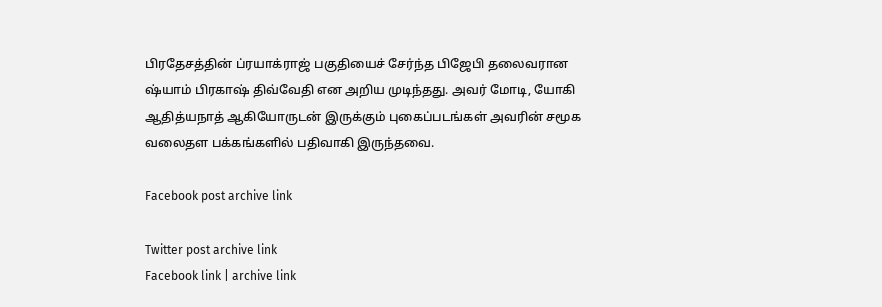பிரதேசத்தின் ப்ரயாக்ராஜ் பகுதியைச் சேர்ந்த பிஜேபி தலைவரான ஷ்யாம் பிரகாஷ் திவ்வேதி என அறிய முடிந்தது. அவர் மோடி, யோகி ஆதித்யநாத் ஆகியோருடன் இருக்கும் புகைப்படங்கள் அவரின் சமூக வலைதள பக்கங்களில் பதிவாகி இருந்தவை.

Facebook post archive link

Twitter post archive link
Facebook link | archive link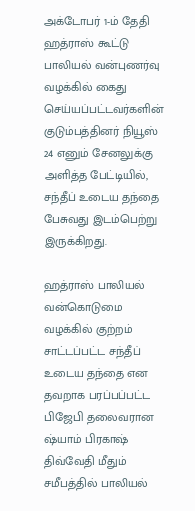அக்டோபர் 1-ம் தேதி ஹத்ராஸ் கூட்டு பாலியல் வன்புணர்வு வழக்கில் கைது செய்யப்பட்டவர்களின் குடும்பத்தினர் நியூஸ் 24 எனும் சேனலுக்கு அளித்த பேட்டியில், சந்தீப் உடைய தந்தை பேசுவது இடம்பெற்று இருக்கிறது.

ஹத்ராஸ் பாலியல் வன்கொடுமை வழக்கில் குற்றம் சாட்டப்பட்ட சந்தீப் உடைய தந்தை என தவறாக பரப்பப்பட்ட பிஜேபி தலைவரான ஷ்யாம் பிரகாஷ் திவ்வேதி மீதும் சமீபத்தில் பாலியல்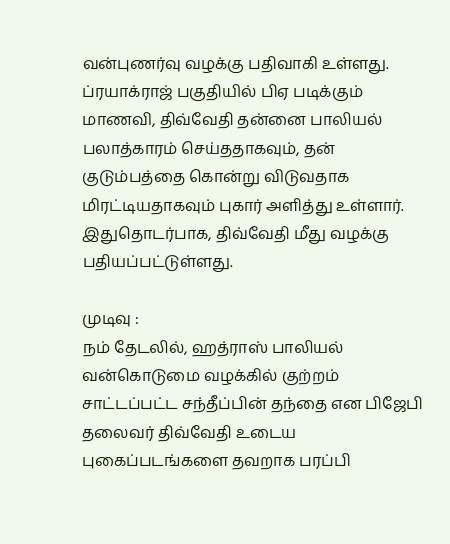வன்புணர்வு வழக்கு பதிவாகி உள்ளது. ப்ரயாக்ராஜ் பகுதியில் பிஏ படிக்கும் மாணவி, திவ்வேதி தன்னை பாலியல் பலாத்காரம் செய்ததாகவும், தன் குடும்பத்தை கொன்று விடுவதாக மிரட்டியதாகவும் புகார் அளித்து உள்ளார். இதுதொடர்பாக, திவ்வேதி மீது வழக்கு பதியப்பட்டுள்ளது.

முடிவு :
நம் தேடலில், ஹத்ராஸ் பாலியல் வன்கொடுமை வழக்கில் குற்றம் சாட்டப்பட்ட சந்தீப்பின் தந்தை என பிஜேபி தலைவர் திவ்வேதி உடைய புகைப்படங்களை தவறாக பரப்பி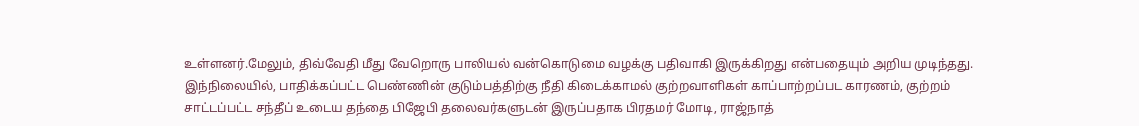உள்ளனர்.மேலும், திவ்வேதி மீது வேறொரு பாலியல் வன்கொடுமை வழக்கு பதிவாகி இருக்கிறது என்பதையும் அறிய முடிந்தது.
இந்நிலையில், பாதிக்கப்பட்ட பெண்ணின் குடும்பத்திற்கு நீதி கிடைக்காமல் குற்றவாளிகள் காப்பாற்றப்பட காரணம், குற்றம் சாட்டப்பட்ட சந்தீப் உடைய தந்தை பிஜேபி தலைவர்களுடன் இருப்பதாக பிரதமர் மோடி, ராஜ்நாத்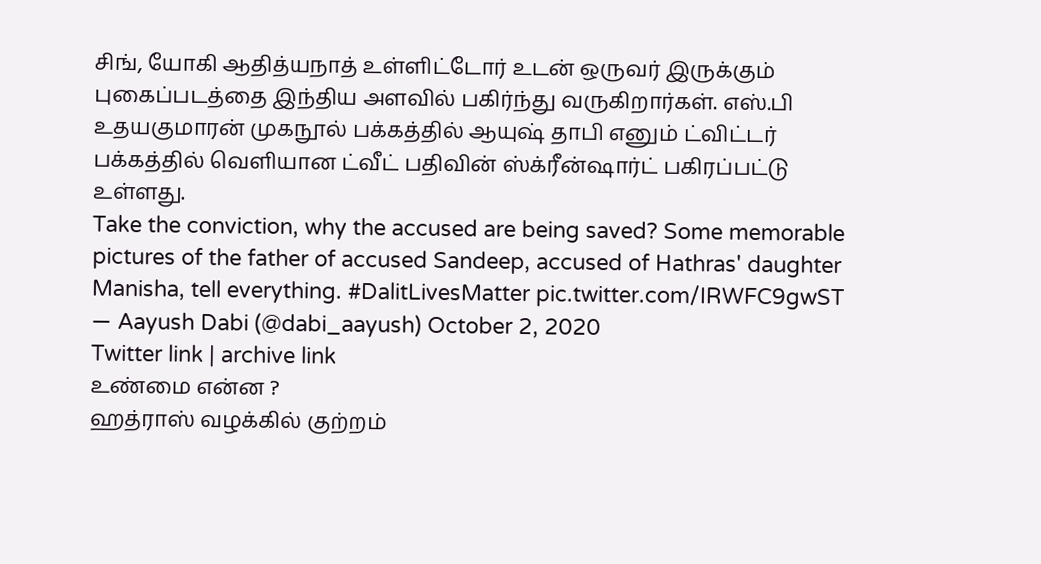சிங், யோகி ஆதித்யநாத் உள்ளிட்டோர் உடன் ஒருவர் இருக்கும் புகைப்படத்தை இந்திய அளவில் பகிர்ந்து வருகிறார்கள். எஸ்.பி உதயகுமாரன் முகநூல் பக்கத்தில் ஆயுஷ் தாபி எனும் ட்விட்டர் பக்கத்தில் வெளியான ட்வீட் பதிவின் ஸ்க்ரீன்ஷார்ட் பகிரப்பட்டு உள்ளது.
Take the conviction, why the accused are being saved? Some memorable pictures of the father of accused Sandeep, accused of Hathras' daughter Manisha, tell everything. #DalitLivesMatter pic.twitter.com/IRWFC9gwST
— Aayush Dabi (@dabi_aayush) October 2, 2020
Twitter link | archive link
உண்மை என்ன ?
ஹத்ராஸ் வழக்கில் குற்றம்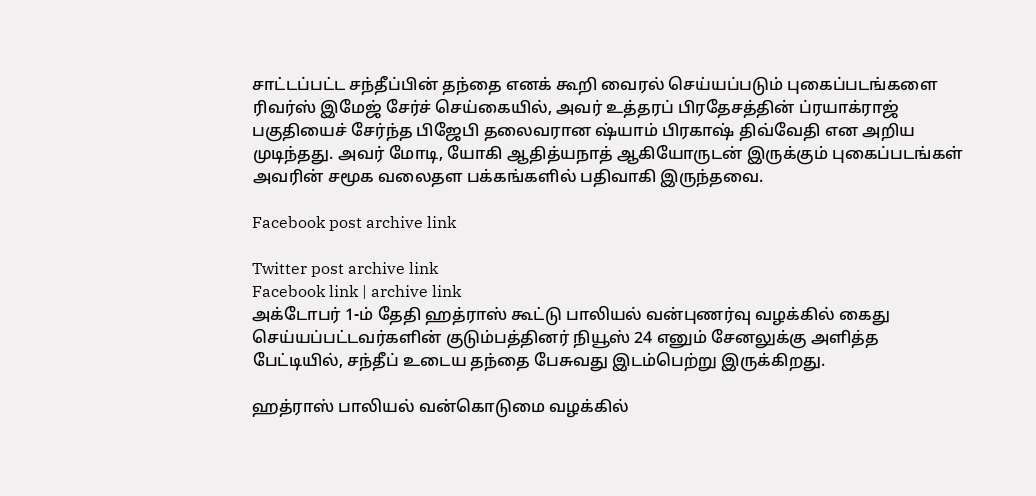சாட்டப்பட்ட சந்தீப்பின் தந்தை எனக் கூறி வைரல் செய்யப்படும் புகைப்படங்களை ரிவர்ஸ் இமேஜ் சேர்ச் செய்கையில், அவர் உத்தரப் பிரதேசத்தின் ப்ரயாக்ராஜ் பகுதியைச் சேர்ந்த பிஜேபி தலைவரான ஷ்யாம் பிரகாஷ் திவ்வேதி என அறிய முடிந்தது. அவர் மோடி, யோகி ஆதித்யநாத் ஆகியோருடன் இருக்கும் புகைப்படங்கள் அவரின் சமூக வலைதள பக்கங்களில் பதிவாகி இருந்தவை.

Facebook post archive link

Twitter post archive link
Facebook link | archive link
அக்டோபர் 1-ம் தேதி ஹத்ராஸ் கூட்டு பாலியல் வன்புணர்வு வழக்கில் கைது செய்யப்பட்டவர்களின் குடும்பத்தினர் நியூஸ் 24 எனும் சேனலுக்கு அளித்த பேட்டியில், சந்தீப் உடைய தந்தை பேசுவது இடம்பெற்று இருக்கிறது.

ஹத்ராஸ் பாலியல் வன்கொடுமை வழக்கில்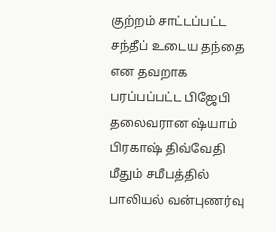குற்றம் சாட்டப்பட்ட சந்தீப் உடைய தந்தை என தவறாக பரப்பப்பட்ட பிஜேபி தலைவரான ஷ்யாம் பிரகாஷ் திவ்வேதி மீதும் சமீபத்தில் பாலியல் வன்புணர்வு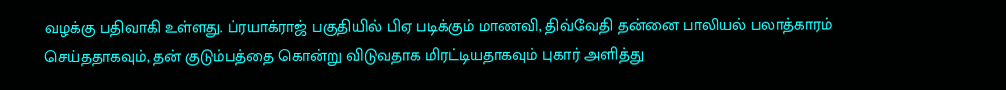வழக்கு பதிவாகி உள்ளது. ப்ரயாக்ராஜ் பகுதியில் பிஏ படிக்கும் மாணவி, திவ்வேதி தன்னை பாலியல் பலாத்காரம் செய்ததாகவும், தன் குடும்பத்தை கொன்று விடுவதாக மிரட்டியதாகவும் புகார் அளித்து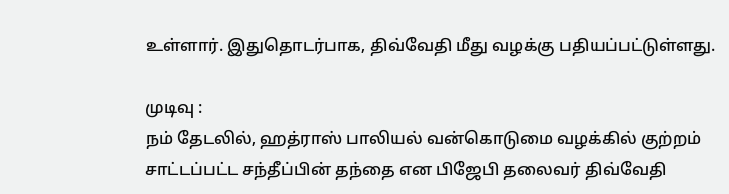உள்ளார். இதுதொடர்பாக, திவ்வேதி மீது வழக்கு பதியப்பட்டுள்ளது.

முடிவு :
நம் தேடலில், ஹத்ராஸ் பாலியல் வன்கொடுமை வழக்கில் குற்றம் சாட்டப்பட்ட சந்தீப்பின் தந்தை என பிஜேபி தலைவர் திவ்வேதி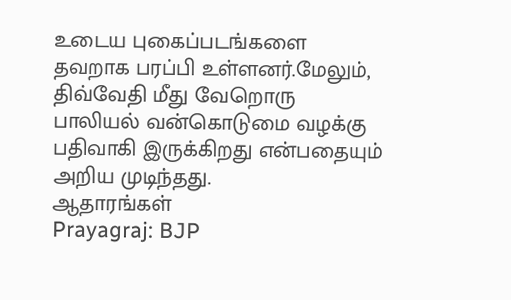உடைய புகைப்படங்களை தவறாக பரப்பி உள்ளனர்.மேலும், திவ்வேதி மீது வேறொரு பாலியல் வன்கொடுமை வழக்கு பதிவாகி இருக்கிறது என்பதையும் அறிய முடிந்தது.
ஆதாரங்கள்
Prayagraj: BJP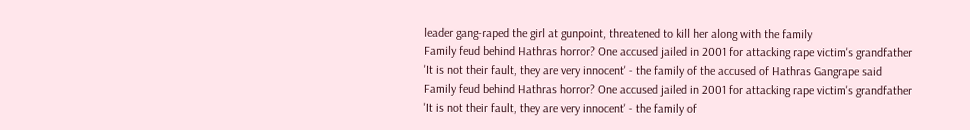leader gang-raped the girl at gunpoint, threatened to kill her along with the family
Family feud behind Hathras horror? One accused jailed in 2001 for attacking rape victim's grandfather
'It is not their fault, they are very innocent' - the family of the accused of Hathras Gangrape said
Family feud behind Hathras horror? One accused jailed in 2001 for attacking rape victim's grandfather
'It is not their fault, they are very innocent' - the family of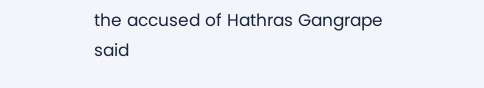the accused of Hathras Gangrape said